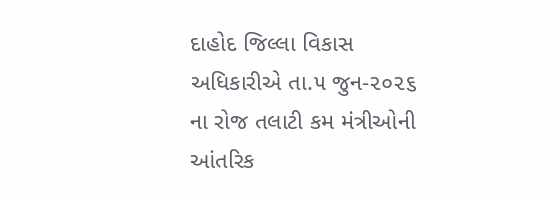દાહોદ જિલ્લા વિકાસ અધિકારીએ તા.૫ જુન-૨૦૨૬ ના રોજ તલાટી કમ મંત્રીઓની આંતરિક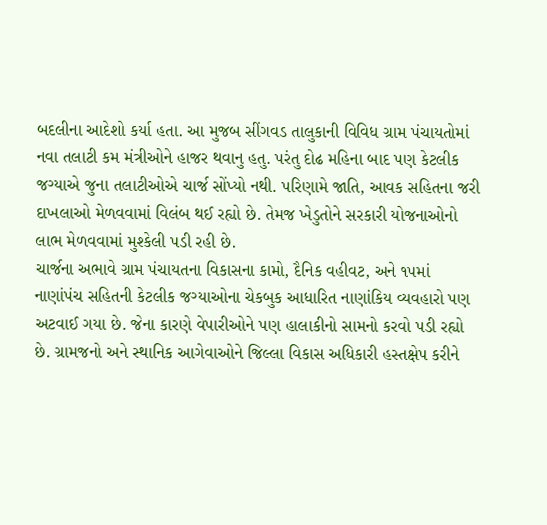બદલીના આદેશો કર્યા હતા. આ મુજબ સીંગવડ તાલુકાની વિવિધ ગ્રામ પંચાયતોમાં નવા તલાટી કમ મંત્રીઓને હાજર થવાનુ હતુ. પરંતુ દોઢ મહિના બાદ પણ કેટલીક જગ્યાએ જુના તલાટીઓએ ચાર્જ સોંપ્યો નથી. પરિણામે જાતિ, આવક સહિતના જરી દાખલાઓ મેળવવામાં વિલંબ થઈ રહ્યો છે. તેમજ ખેડુતોને સરકારી યોજનાઓનો લાભ મેળવવામાં મુશ્કેલી પડી રહી છે.
ચાર્જના અભાવે ગ્રામ પંચાયતના વિકાસના કામો, દૈનિક વહીવટ, અને ૧૫માં નાણાંપંચ સહિતની કેટલીક જગ્યાઓના ચેકબુક આધારિત નાણાંકિય વ્યવહારો પણ અટવાઈ ગયા છે. જેના કારણે વેપારીઓને પણ હાલાકીનો સામનો કરવો પડી રહ્યો છે. ગ્રામજનો અને સ્થાનિક આગેવાઓને જિલ્લા વિકાસ અધિકારી હસ્તક્ષેપ કરીને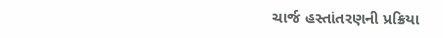ચાર્જ હસ્તાંતરણની પ્રક્રિયા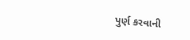પુર્ણ કરવાની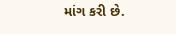માંગ કરી છે.